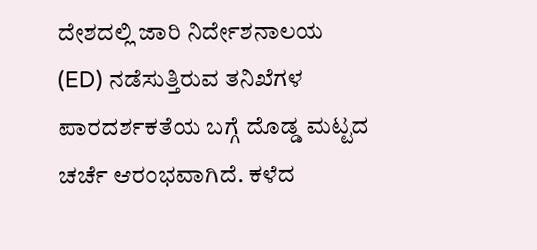ದೇಶದಲ್ಲಿ ಜಾರಿ ನಿರ್ದೇಶನಾಲಯ (ED) ನಡೆಸುತ್ತಿರುವ ತನಿಖೆಗಳ ಪಾರದರ್ಶಕತೆಯ ಬಗ್ಗೆ ದೊಡ್ಡ ಮಟ್ಟದ ಚರ್ಚೆ ಆರಂಭವಾಗಿದೆ. ಕಳೆದ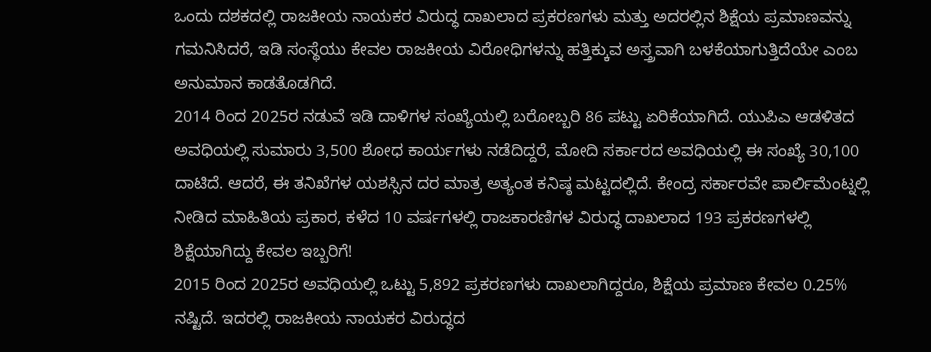ಒಂದು ದಶಕದಲ್ಲಿ ರಾಜಕೀಯ ನಾಯಕರ ವಿರುದ್ಧ ದಾಖಲಾದ ಪ್ರಕರಣಗಳು ಮತ್ತು ಅದರಲ್ಲಿನ ಶಿಕ್ಷೆಯ ಪ್ರಮಾಣವನ್ನು ಗಮನಿಸಿದರೆ, ಇಡಿ ಸಂಸ್ಥೆಯು ಕೇವಲ ರಾಜಕೀಯ ವಿರೋಧಿಗಳನ್ನು ಹತ್ತಿಕ್ಕುವ ಅಸ್ತ್ರವಾಗಿ ಬಳಕೆಯಾಗುತ್ತಿದೆಯೇ ಎಂಬ ಅನುಮಾನ ಕಾಡತೊಡಗಿದೆ.
2014 ರಿಂದ 2025ರ ನಡುವೆ ಇಡಿ ದಾಳಿಗಳ ಸಂಖ್ಯೆಯಲ್ಲಿ ಬರೋಬ್ಬರಿ 86 ಪಟ್ಟು ಏರಿಕೆಯಾಗಿದೆ. ಯುಪಿಎ ಆಡಳಿತದ ಅವಧಿಯಲ್ಲಿ ಸುಮಾರು 3,500 ಶೋಧ ಕಾರ್ಯಗಳು ನಡೆದಿದ್ದರೆ, ಮೋದಿ ಸರ್ಕಾರದ ಅವಧಿಯಲ್ಲಿ ಈ ಸಂಖ್ಯೆ 30,100 ದಾಟಿದೆ. ಆದರೆ, ಈ ತನಿಖೆಗಳ ಯಶಸ್ಸಿನ ದರ ಮಾತ್ರ ಅತ್ಯಂತ ಕನಿಷ್ಠ ಮಟ್ಟದಲ್ಲಿದೆ. ಕೇಂದ್ರ ಸರ್ಕಾರವೇ ಪಾರ್ಲಿಮೆಂಟ್ನಲ್ಲಿ ನೀಡಿದ ಮಾಹಿತಿಯ ಪ್ರಕಾರ, ಕಳೆದ 10 ವರ್ಷಗಳಲ್ಲಿ ರಾಜಕಾರಣಿಗಳ ವಿರುದ್ಧ ದಾಖಲಾದ 193 ಪ್ರಕರಣಗಳಲ್ಲಿ ಶಿಕ್ಷೆಯಾಗಿದ್ದು ಕೇವಲ ಇಬ್ಬರಿಗೆ!
2015 ರಿಂದ 2025ರ ಅವಧಿಯಲ್ಲಿ ಒಟ್ಟು 5,892 ಪ್ರಕರಣಗಳು ದಾಖಲಾಗಿದ್ದರೂ, ಶಿಕ್ಷೆಯ ಪ್ರಮಾಣ ಕೇವಲ 0.25% ನಷ್ಟಿದೆ. ಇದರಲ್ಲಿ ರಾಜಕೀಯ ನಾಯಕರ ವಿರುದ್ಧದ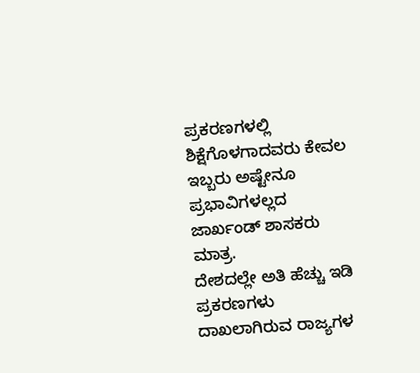ಪ್ರಕರಣಗಳಲ್ಲಿ ಶಿಕ್ಷೆಗೊಳಗಾದವರು ಕೇವಲ ಇಬ್ಬರು ಅಷ್ಟೇನೂ ಪ್ರಭಾವಿಗಳಲ್ಲದ ಜಾರ್ಖಂಡ್ ಶಾಸಕರು ಮಾತ್ರ.
ದೇಶದಲ್ಲೇ ಅತಿ ಹೆಚ್ಚು ಇಡಿ ಪ್ರಕರಣಗಳು ದಾಖಲಾಗಿರುವ ರಾಜ್ಯಗಳ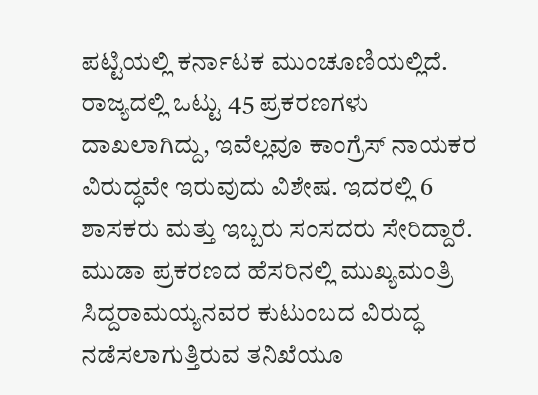ಪಟ್ಟಿಯಲ್ಲಿ ಕರ್ನಾಟಕ ಮುಂಚೂಣಿಯಲ್ಲಿದೆ. ರಾಜ್ಯದಲ್ಲಿ ಒಟ್ಟು 45 ಪ್ರಕರಣಗಳು ದಾಖಲಾಗಿದ್ದು, ಇವೆಲ್ಲವೂ ಕಾಂಗ್ರೆಸ್ ನಾಯಕರ ವಿರುದ್ಧವೇ ಇರುವುದು ವಿಶೇಷ. ಇದರಲ್ಲಿ 6 ಶಾಸಕರು ಮತ್ತು ಇಬ್ಬರು ಸಂಸದರು ಸೇರಿದ್ದಾರೆ. ಮುಡಾ ಪ್ರಕರಣದ ಹೆಸರಿನಲ್ಲಿ ಮುಖ್ಯಮಂತ್ರಿ ಸಿದ್ದರಾಮಯ್ಯನವರ ಕುಟುಂಬದ ವಿರುದ್ಧ ನಡೆಸಲಾಗುತ್ತಿರುವ ತನಿಖೆಯೂ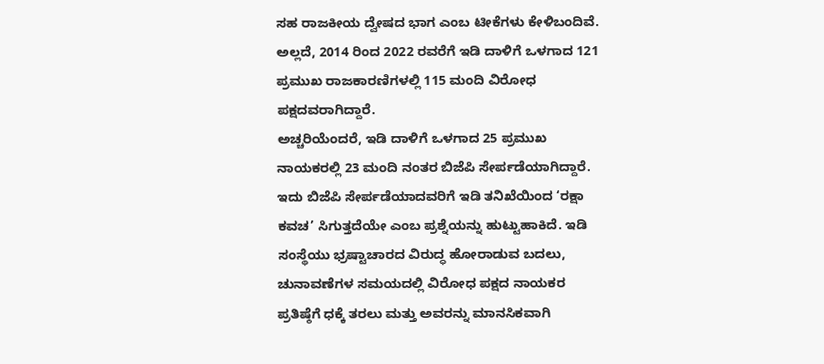ಸಹ ರಾಜಕೀಯ ದ್ವೇಷದ ಭಾಗ ಎಂಬ ಟೀಕೆಗಳು ಕೇಳಿಬಂದಿವೆ. ಅಲ್ಲದೆ, 2014 ರಿಂದ 2022 ರವರೆಗೆ ಇಡಿ ದಾಳಿಗೆ ಒಳಗಾದ 121 ಪ್ರಮುಖ ರಾಜಕಾರಣಿಗಳಲ್ಲಿ 115 ಮಂದಿ ವಿರೋಧ ಪಕ್ಷದವರಾಗಿದ್ದಾರೆ.
ಅಚ್ಚರಿಯೆಂದರೆ, ಇಡಿ ದಾಳಿಗೆ ಒಳಗಾದ 25 ಪ್ರಮುಖ ನಾಯಕರಲ್ಲಿ 23 ಮಂದಿ ನಂತರ ಬಿಜೆಪಿ ಸೇರ್ಪಡೆಯಾಗಿದ್ದಾರೆ. ಇದು ಬಿಜೆಪಿ ಸೇರ್ಪಡೆಯಾದವರಿಗೆ ಇಡಿ ತನಿಖೆಯಿಂದ ‘ರಕ್ಷಾ ಕವಚ’ ಸಿಗುತ್ತದೆಯೇ ಎಂಬ ಪ್ರಶ್ನೆಯನ್ನು ಹುಟ್ಟುಹಾಕಿದೆ. ಇಡಿ ಸಂಸ್ಥೆಯು ಭ್ರಷ್ಟಾಚಾರದ ವಿರುದ್ಧ ಹೋರಾಡುವ ಬದಲು, ಚುನಾವಣೆಗಳ ಸಮಯದಲ್ಲಿ ವಿರೋಧ ಪಕ್ಷದ ನಾಯಕರ ಪ್ರತಿಷ್ಠೆಗೆ ಧಕ್ಕೆ ತರಲು ಮತ್ತು ಅವರನ್ನು ಮಾನಸಿಕವಾಗಿ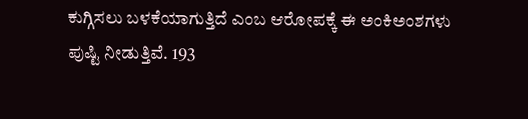ಕುಗ್ಗಿಸಲು ಬಳಕೆಯಾಗುತ್ತಿದೆ ಎಂಬ ಆರೋಪಕ್ಕೆ ಈ ಅಂಕಿಅಂಶಗಳು ಪುಷ್ಟಿ ನೀಡುತ್ತಿವೆ. 193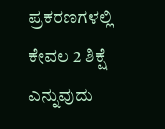ಪ್ರಕರಣಗಳಲ್ಲಿ ಕೇವಲ 2 ಶಿಕ್ಷೆ ಎನ್ನುವುದು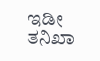ಇಡೀ ತನಿಖಾ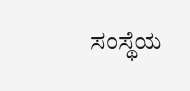ಸಂಸ್ಥೆಯ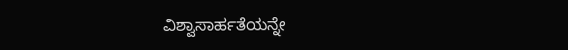ವಿಶ್ವಾಸಾರ್ಹತೆಯನ್ನೇ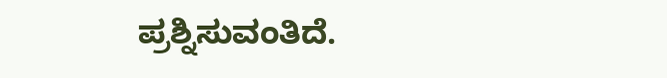ಪ್ರಶ್ನಿಸುವಂತಿದೆ.